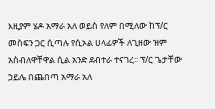እዚያም ሄዶ አማራ አለ ወይስ የለም በሚለው ከፕ/ር መስፍን ጋር ሲጣሉ የሲኦል ሀላፊዎች ለጊዘው ዝም አስብለዋቸዋል ሲል አንድ ደብተራ ተናገረ፡፡ ፕ/ር ጌታቸው ኃይሌ በጨበጣ አማራ አለ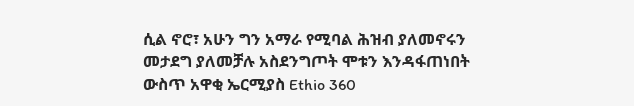ሲል ኖሮ፣ አሁን ግን አማራ የሚባል ሕዝብ ያለመኖሩን መታደግ ያለመቻሉ አስደንግጦት ሞቱን እንዳፋጠነበት ውስጥ አዋቂ ኤርሚያስ Ethio 360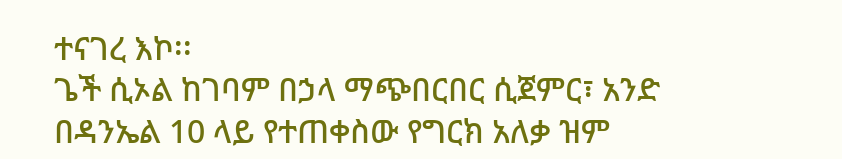ተናገረ እኮ፡፡
ጌች ሲኦል ከገባም በኃላ ማጭበርበር ሲጀምር፣ አንድ በዳንኤል 10 ላይ የተጠቀስው የግርክ አለቃ ዝም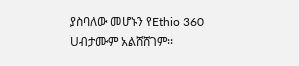ያስባለው መሆኑን የEthio 360 Uብታሙም አልሸሸገም፡፡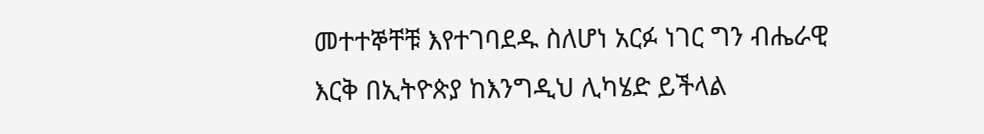መተተኞቸቹ እየተገባደዱ ስለሆነ አርፉ ነገር ግን ብሔራዊ እርቅ በኢትዮጵያ ከእንግዲህ ሊካሄድ ይችላል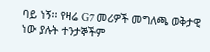ባይ ነኝ፡፡ የዛሬ G7 መሪዎች መግለጫ ወቅታዊ ነው ያሉት ተንታኞችም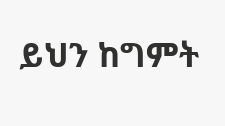ይህን ከግምት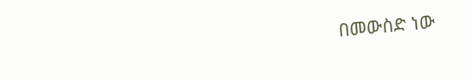በመውስድ ነው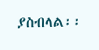ያስብላል፡፡